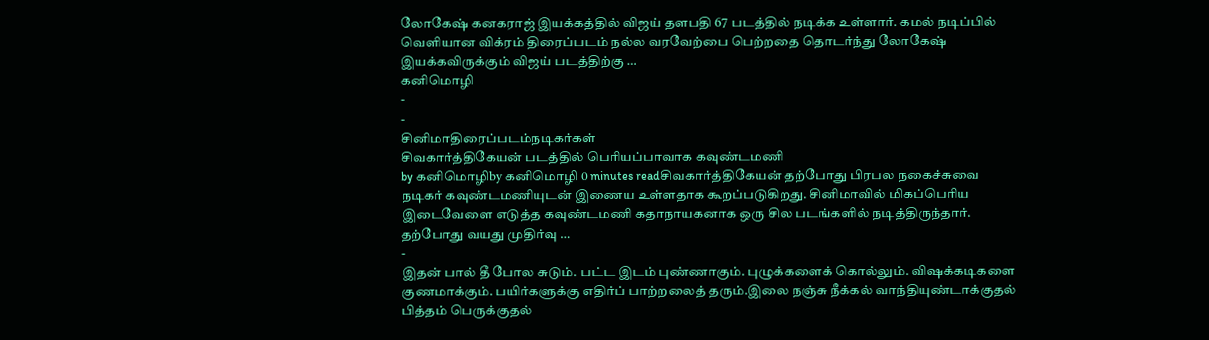லோகேஷ் கனகராஜ் இயக்கத்தில் விஜய் தளபதி 67 படத்தில் நடிக்க உள்ளார். கமல் நடிப்பில் வெளியான விக்ரம் திரைப்படம் நல்ல வரவேற்பை பெற்றதை தொடர்ந்து லோகேஷ் இயக்கவிருக்கும் விஜய் படத்திற்கு …
கனிமொழி
-
-
சினிமாதிரைப்படம்நடிகர்கள்
சிவகார்த்திகேயன் படத்தில் பெரியப்பாவாக கவுண்டமணி
by கனிமொழிby கனிமொழி 0 minutes readசிவகார்த்திகேயன் தற்போது பிரபல நகைச்சுவை நடிகர் கவுண்டமணியுடன் இணைய உள்ளதாக கூறப்படுகிறது. சினிமாவில் மிகப்பெரிய இடைவேளை எடுத்த கவுண்டமணி கதாநாயகனாக ஒரு சில படங்களில் நடித்திருந்தார். தற்போது வயது முதிர்வு …
-
இதன் பால் தீ போல சுடும். பட்ட இடம் புண்ணாகும். புழுக்களைக் கொல்லும். விஷக்கடிகளை குணமாக்கும். பயிர்களுக்கு எதிர்ப் பாற்றலைத் தரும்.இலை நஞ்சு நீக்கல் வாந்தியுண்டாக்குதல் பித்தம் பெருக்குதல்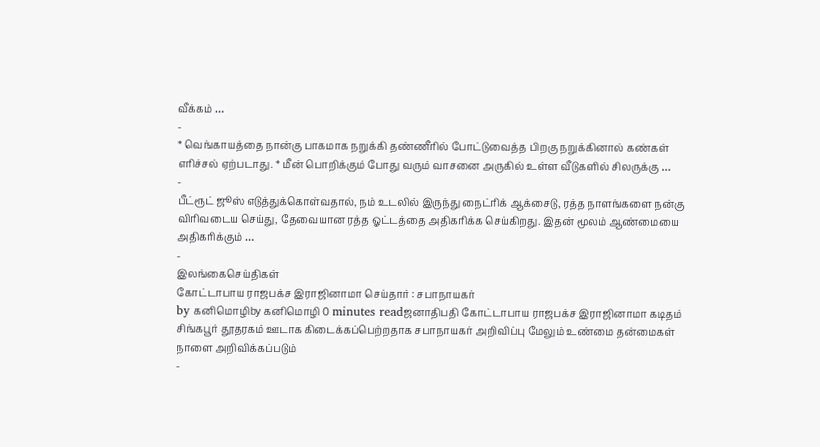வீக்கம் …
-
* வெங்காயத்தை நான்கு பாகமாக நறுக்கி தண்ணீரில் போட்டுவைத்த பிறகு நறுக்கினால் கண்கள் எரிச்சல் ஏற்படாது. * மீன் பொறிக்கும் போது வரும் வாசனை அருகில் உள்ள வீடுகளில் சிலருக்கு …
-
பீட்ரூட் ஜூஸ் எடுத்துக்கொள்வதால், நம் உடலில் இருந்து நைட்ரிக் ஆக்சைடு, ரத்த நாளங்களை நன்கு விரிவடைய செய்து, தேவையான ரத்த ஓட்டத்தை அதிகரிக்க செய்கிறது. இதன் மூலம் ஆண்மையை அதிகரிக்கும் …
-
இலங்கைசெய்திகள்
கோட்டாபாய ராஜபக்ச இராஜினாமா செய்தார் : சபாநாயகர்
by கனிமொழிby கனிமொழி 0 minutes readஜனாதிபதி கோட்டாபாய ராஜபக்ச இராஜினாமா கடிதம் சிங்கபூர் தூதரகம் ஊடாக கிடைக்கப்பெற்றதாக சபாநாயகர் அறிவிப்பு மேலும் உண்மை தன்மைகள் நாளை அறிவிக்கப்படும்
-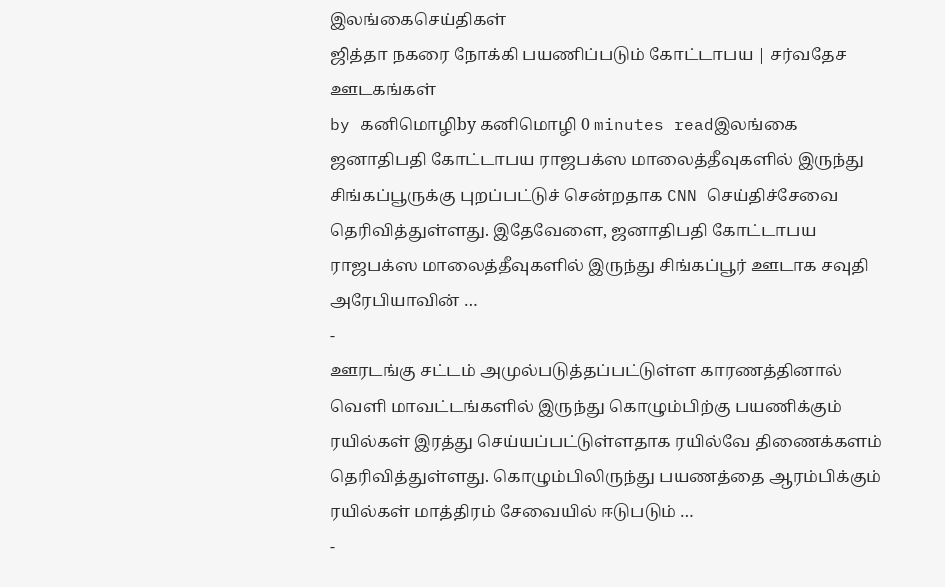இலங்கைசெய்திகள்
ஜித்தா நகரை நோக்கி பயணிப்படும் கோட்டாபய | சர்வதேச ஊடகங்கள்
by கனிமொழிby கனிமொழி 0 minutes readஇலங்கை ஜனாதிபதி கோட்டாபய ராஜபக்ஸ மாலைத்தீவுகளில் இருந்து சிங்கப்பூருக்கு புறப்பட்டுச் சென்றதாக CNN செய்திச்சேவை தெரிவித்துள்ளது. இதேவேளை, ஜனாதிபதி கோட்டாபய ராஜபக்ஸ மாலைத்தீவுகளில் இருந்து சிங்கப்பூர் ஊடாக சவுதி அரேபியாவின் …
-
ஊரடங்கு சட்டம் அமுல்படுத்தப்பட்டுள்ள காரணத்தினால் வௌி மாவட்டங்களில் இருந்து கொழும்பிற்கு பயணிக்கும் ரயில்கள் இரத்து செய்யப்பட்டுள்ளதாக ரயில்வே திணைக்களம் தெரிவித்துள்ளது. கொழும்பிலிருந்து பயணத்தை ஆரம்பிக்கும் ரயில்கள் மாத்திரம் சேவையில் ஈடுபடும் …
-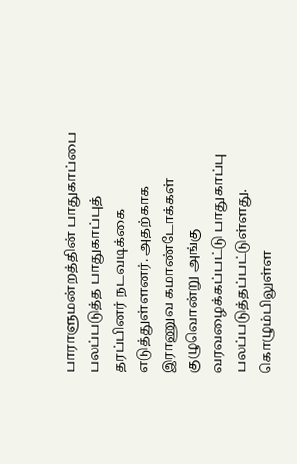பாராளுமன்றத்தின் பாதுகாப்பை பலப்படுத்த பாதுகாப்புத் தரப்பினர் நடவடிக்கை எடுத்துள்ளனர். அதற்காக இராணுவ கமாண்டோக்கள் குழுவொன்று அங்கு வரவழைக்கப்பட்டு பாதுகாப்பு பலப்படுத்தப்பட்டுள்ளது. கொழும்பிலுள்ள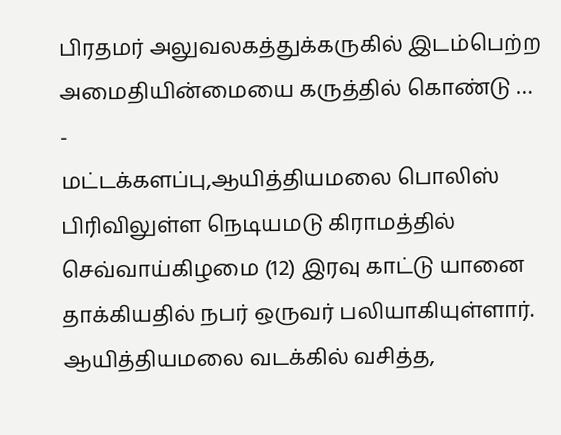பிரதமர் அலுவலகத்துக்கருகில் இடம்பெற்ற அமைதியின்மையை கருத்தில் கொண்டு …
-
மட்டக்களப்பு,ஆயித்தியமலை பொலிஸ் பிரிவிலுள்ள நெடியமடு கிராமத்தில் செவ்வாய்கிழமை (12) இரவு காட்டு யானை தாக்கியதில் நபர் ஒருவர் பலியாகியுள்ளார். ஆயித்தியமலை வடக்கில் வசித்த,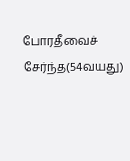போரதீவைச் சேர்ந்த(54வயது)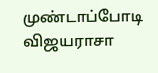முண்டாப்போடி விஜயராசா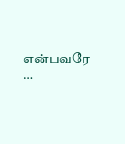என்பவரே …